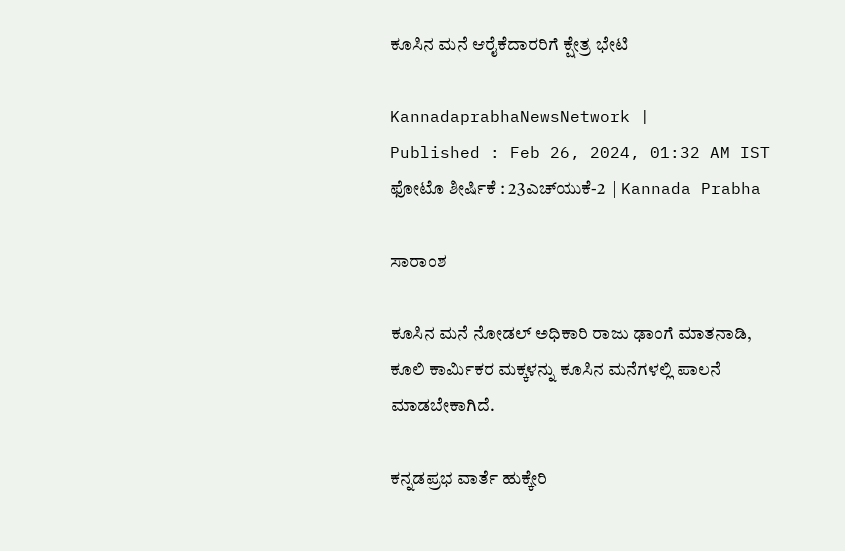ಕೂಸಿನ ಮನೆ ಆರೈಕೆದಾರರಿಗೆ ಕ್ಷೇತ್ರ ಭೇಟಿ

KannadaprabhaNewsNetwork |
Published : Feb 26, 2024, 01:32 AM IST
ಫೋಟೊ ಶೀರ್ಷಿಕೆ : 23ಎಚ್‌ಯುಕೆ-2  | Kannada Prabha

ಸಾರಾಂಶ

ಕೂಸಿನ ಮನೆ ನೋಡಲ್ ಅಧಿಕಾರಿ ರಾಜು ಢಾಂಗೆ ಮಾತನಾಡಿ, ಕೂಲಿ ಕಾರ್ಮಿಕರ ಮಕ್ಕಳನ್ನು ಕೂಸಿನ ಮನೆಗಳಲ್ಲಿ ಪಾಲನೆ ಮಾಡಬೇಕಾಗಿದೆ.

ಕನ್ನಡಪ್ರಭ ವಾರ್ತೆ ಹುಕ್ಕೇರಿ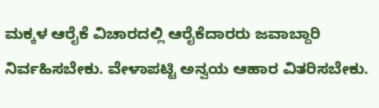ಮಕ್ಕಳ ಆರೈಕೆ ವಿಚಾರದಲ್ಲಿ ಆರೈಕೆದಾರರು ಜವಾಬ್ದಾರಿ ನಿರ್ವಹಿಸಬೇಕು. ವೇಳಾಪಟ್ಟಿ ಅನ್ವಯ ಆಹಾರ ವಿತರಿಸಬೇಕು.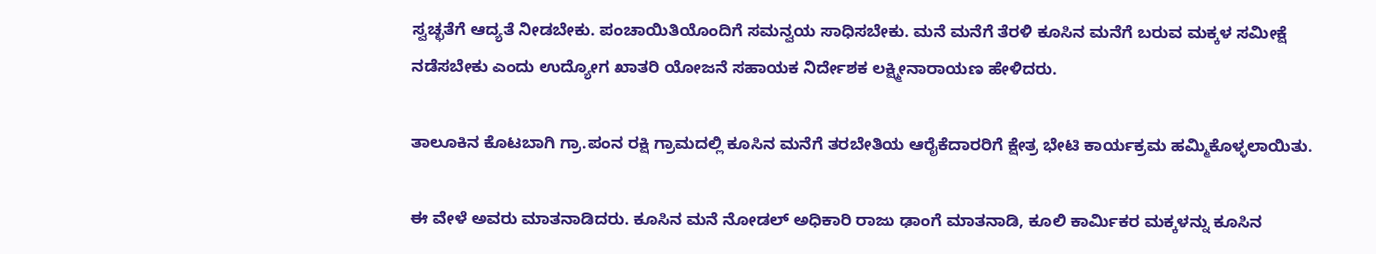ಸ್ವಚ್ಛತೆಗೆ ಆದ್ಯತೆ ನೀಡಬೇಕು. ಪಂಚಾಯಿತಿಯೊಂದಿಗೆ ಸಮನ್ವಯ ಸಾಧಿಸಬೇಕು. ಮನೆ ಮನೆಗೆ ತೆರಳಿ ಕೂಸಿನ ಮನೆಗೆ ಬರುವ ಮಕ್ಕಳ ಸಮೀಕ್ಷೆ ನಡೆಸಬೇಕು ಎಂದು ಉದ್ಯೋಗ ಖಾತರಿ ಯೋಜನೆ ಸಹಾಯಕ ನಿರ್ದೇಶಕ ಲಕ್ಷ್ಮೀನಾರಾಯಣ ಹೇಳಿದರು.

ತಾಲೂಕಿನ ಕೊಟಬಾಗಿ ಗ್ರಾ.ಪಂನ ರಕ್ಷಿ ಗ್ರಾಮದಲ್ಲಿ ಕೂಸಿನ ಮನೆಗೆ ತರಬೇತಿಯ ಆರೈಕೆದಾರರಿಗೆ ಕ್ಷೇತ್ರ ಭೇಟಿ ಕಾರ್ಯಕ್ರಮ ಹಮ್ಮಿಕೊಳ್ಳಲಾಯಿತು.

ಈ ವೇಳೆ ಅವರು ಮಾತನಾಡಿದರು. ಕೂಸಿನ ಮನೆ ನೋಡಲ್ ಅಧಿಕಾರಿ ರಾಜು ಢಾಂಗೆ ಮಾತನಾಡಿ, ಕೂಲಿ ಕಾರ್ಮಿಕರ ಮಕ್ಕಳನ್ನು ಕೂಸಿನ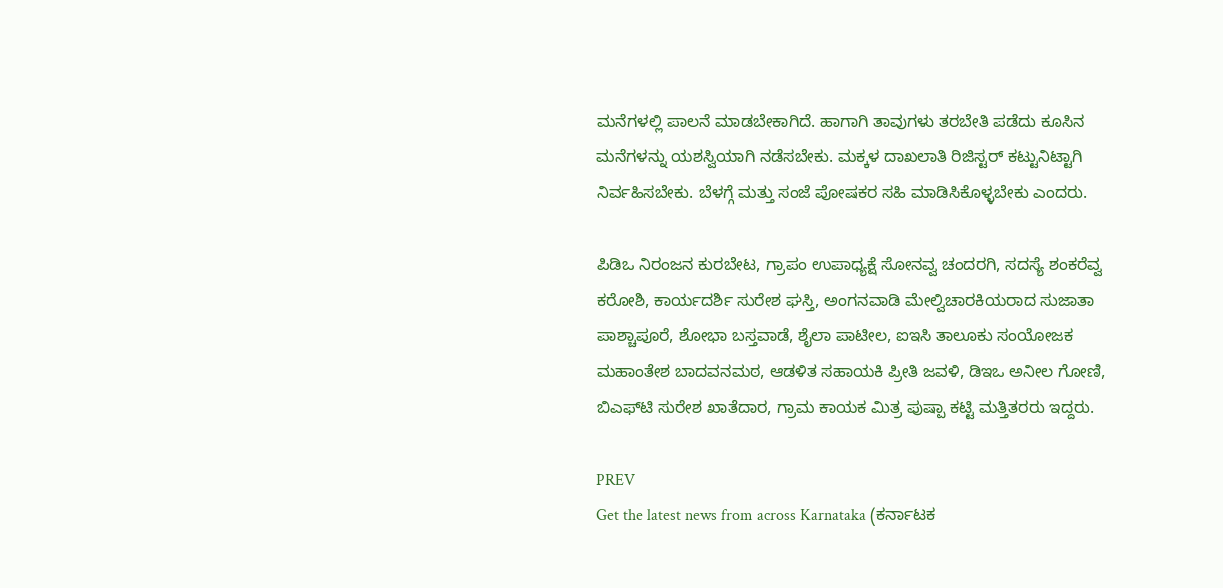ಮನೆಗಳಲ್ಲಿ ಪಾಲನೆ ಮಾಡಬೇಕಾಗಿದೆ. ಹಾಗಾಗಿ ತಾವುಗಳು ತರಬೇತಿ ಪಡೆದು ಕೂಸಿನ ಮನೆಗಳನ್ನು ಯಶಸ್ವಿಯಾಗಿ ನಡೆಸಬೇಕು. ಮಕ್ಕಳ ದಾಖಲಾತಿ ರಿಜಿಸ್ಟರ್‌ ಕಟ್ಟುನಿಟ್ಟಾಗಿ ನಿರ್ವಹಿಸಬೇಕು. ಬೆಳಗ್ಗೆ ಮತ್ತು ಸಂಜೆ ಪೋಷಕರ ಸಹಿ ಮಾಡಿಸಿಕೊಳ್ಳಬೇಕು ಎಂದರು.

ಪಿಡಿಒ ನಿರಂಜನ ಕುರಬೇಟ, ಗ್ರಾಪಂ ಉಪಾಧ್ಯಕ್ಷೆ ಸೋನವ್ವ ಚಂದರಗಿ, ಸದಸ್ಯೆ ಶಂಕರೆವ್ವ ಕರೋಶಿ, ಕಾರ್ಯದರ್ಶಿ ಸುರೇಶ ಘಸ್ತಿ, ಅಂಗನವಾಡಿ ಮೇಲ್ವಿಚಾರಕಿಯರಾದ ಸುಜಾತಾ ಪಾಶ್ಚಾಪೂರೆ, ಶೋಭಾ ಬಸ್ತವಾಡೆ, ಶೈಲಾ ಪಾಟೀಲ, ಐಇಸಿ ತಾಲೂಕು ಸಂಯೋಜಕ ಮಹಾಂತೇಶ ಬಾದವನಮಠ, ಆಡಳಿತ ಸಹಾಯಕಿ ಪ್ರೀತಿ ಜವಳಿ, ಡಿಇಒ ಅನೀಲ ಗೋಣಿ, ಬಿಎಫ್‌ಟಿ ಸುರೇಶ ಖಾತೆದಾರ, ಗ್ರಾಮ ಕಾಯಕ ಮಿತ್ರ ಪುಷ್ಪಾ ಕಟ್ಟಿ ಮತ್ತಿತರರು ಇದ್ದರು.

PREV
Get the latest news from across Karnataka (ಕರ್ನಾಟಕ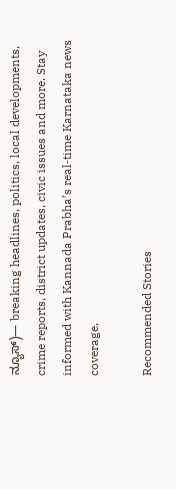ನ್ಯೂಸ್)— breaking headlines, politics, local developments, crime reports, district updates, civic issues and more. Stay informed with Kannada Prabha’s real‑time Karnataka news coverage.

Recommended Stories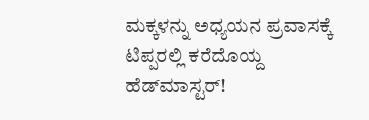ಮಕ್ಕಳನ್ನು ಅಧ್ಯಯನ ಪ್ರವಾಸಕ್ಕೆ ಟಿಪ್ಪರಲ್ಲಿ ಕರೆದೊಯ್ದ ಹೆಡ್‌ಮಾಸ್ಟರ್‌!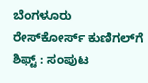ಬೆಂಗಳೂರು ರೇಸ್‌ಕೋರ್ಸ್‌ ಕುಣಿಗಲ್‌ಗೆ ಶಿಫ್ಟ್‌ : ಸಂಪುಟ